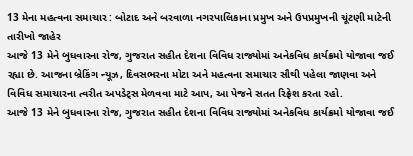13 મેના મહત્વના સમાચાર : બોટાદ અને બરવાળા નગરપાલિકાના પ્રમુખ અને ઉપપ્રમુખની ચૂંટણી માટેની તારીખો જાહેર
આજે 13 મેને બુધવારના રોજ, ગુજરાત સહીત દેશના વિવિધ રાજ્યોમાં અનેકવિધ કાર્યક્રમો યોજાવા જઈ રહ્યા છે. આજના બ્રેકિંગ ન્યૂઝ, દિવસભરના મોટા અને મહત્વના સમાચાર સૌથી પહેલા જાણવા અને વિવિધ સમાચારના ત્વરીત અપડેટ્સ મેળવવા માટે આપ, આ પેજને સતત રિફ્રેશ કરતા રહો.
આજે 13 મેને બુધવારના રોજ, ગુજરાત સહીત દેશના વિવિધ રાજ્યોમાં અનેકવિધ કાર્યક્રમો યોજાવા જઈ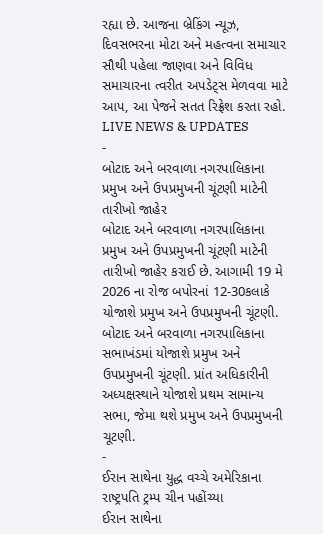રહ્યા છે. આજના બ્રેકિંગ ન્યૂઝ, દિવસભરના મોટા અને મહત્વના સમાચાર સૌથી પહેલા જાણવા અને વિવિધ સમાચારના ત્વરીત અપડેટ્સ મેળવવા માટે આપ, આ પેજને સતત રિફ્રેશ કરતા રહો.
LIVE NEWS & UPDATES
-
બોટાદ અને બરવાળા નગરપાલિકાના પ્રમુખ અને ઉપપ્રમુખની ચૂંટણી માટેની તારીખો જાહેર
બોટાદ અને બરવાળા નગરપાલિકાના પ્રમુખ અને ઉપપ્રમુખની ચૂંટણી માટેની તારીખો જાહેર કરાઈ છે. આગામી 19 મે 2026 ના રોજ બપોરનાં 12-30કલાકે યોજાશે પ્રમુખ અને ઉપપ્રમુખની ચૂંટણી. બોટાદ અને બરવાળા નગરપાલિકાના સભાખંડમાં યોજાશે પ્રમુખ અને ઉપપ્રમુખની ચૂંટણી. પ્રાંત અધિકારીની અધ્યક્ષસ્થાને યોજાશે પ્રથમ સામાન્ય સભા, જેમા થશે પ્રમુખ અને ઉપપ્રમુખની ચૂટણી.
-
ઈરાન સાથેના યુદ્ધ વચ્ચે અમેરિકાના રાષ્ટ્રપતિ ટ્રમ્પ ચીન પહોંચ્યા
ઈરાન સાથેના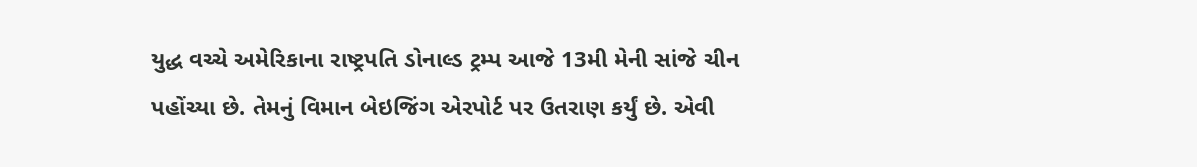યુદ્ધ વચ્ચે અમેરિકાના રાષ્ટ્રપતિ ડોનાલ્ડ ટ્રમ્પ આજે 13મી મેની સાંજે ચીન પહોંચ્યા છે. તેમનું વિમાન બેઇજિંગ એરપોર્ટ પર ઉતરાણ કર્યું છે. એવી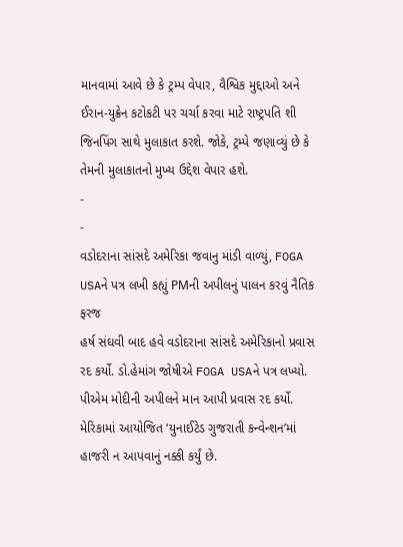માનવામાં આવે છે કે ટ્રમ્પ વેપાર, વૈશ્વિક મુદ્દાઓ અને ઈરાન-યુક્રેન કટોકટી પર ચર્ચા કરવા માટે રાષ્ટ્રપતિ શી જિનપિંગ સાથે મુલાકાત કરશે. જોકે, ટ્રમ્પે જણાવ્યું છે કે તેમની મુલાકાતનો મુખ્ય ઉદ્દેશ વેપાર હશે.
-
-
વડોદરાના સાંસદે અમેરિકા જવાનુ માંડી વાળ્યું, FOGA USAને પત્ર લખી કહ્યું PMની અપીલનું પાલન કરવું નૈતિક ફરજ
હર્ષ સંઘવી બાદ હવે વડોદરાના સાંસદે અમેરિકાનો પ્રવાસ રદ કર્યો. ડો.હેમાંગ જોષીએ FOGA USAને પત્ર લખ્યો. પીએમ મોદીની અપીલને માન આપી પ્રવાસ રદ કર્યો. મેરિકામાં આયોજિત ‘યુનાઈટેડ ગુજરાતી કન્વેન્શન’માં હાજરી ન આપવાનું નક્કી કર્યું છે.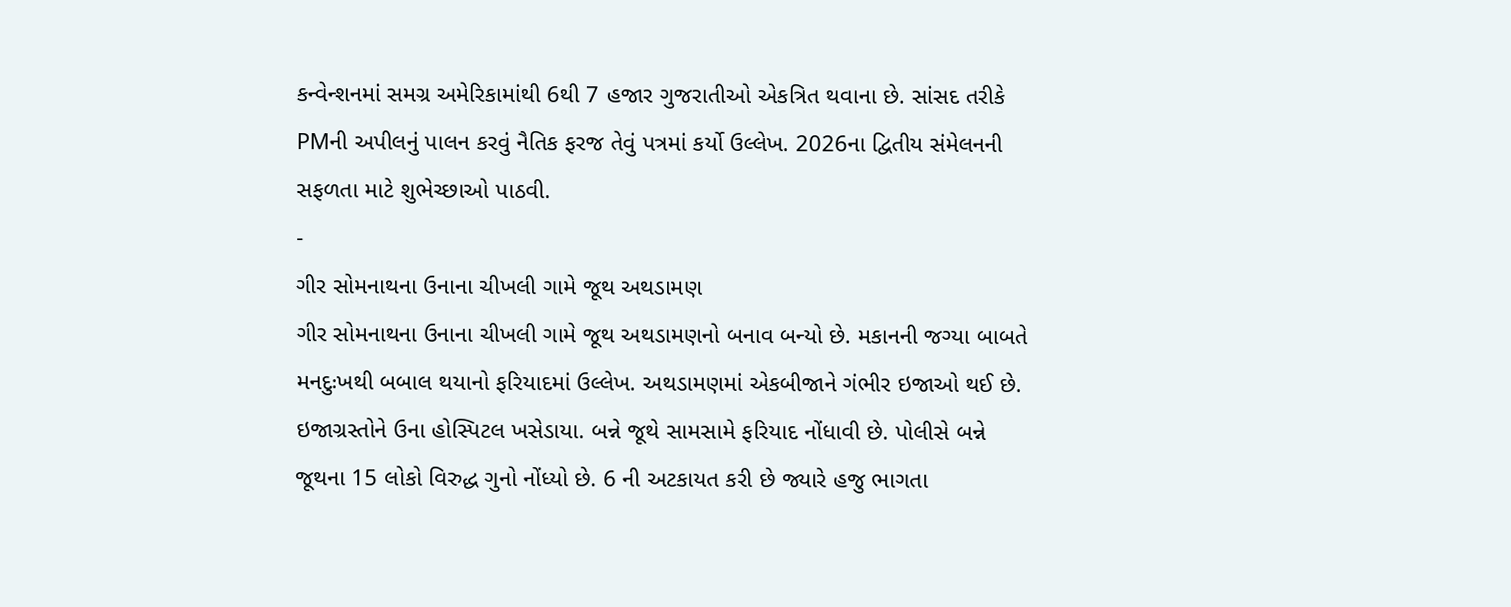કન્વેન્શનમાં સમગ્ર અમેરિકામાંથી 6થી 7 હજાર ગુજરાતીઓ એકત્રિત થવાના છે. સાંસદ તરીકે PMની અપીલનું પાલન કરવું નૈતિક ફરજ તેવું પત્રમાં કર્યો ઉલ્લેખ. 2026ના દ્વિતીય સંમેલનની સફળતા માટે શુભેચ્છાઓ પાઠવી.
-
ગીર સોમનાથના ઉનાના ચીખલી ગામે જૂથ અથડામણ
ગીર સોમનાથના ઉનાના ચીખલી ગામે જૂથ અથડામણનો બનાવ બન્યો છે. મકાનની જગ્યા બાબતે મનદુઃખથી બબાલ થયાનો ફરિયાદમાં ઉલ્લેખ. અથડામણમાં એકબીજાને ગંભીર ઇજાઓ થઈ છે. ઇજાગ્રસ્તોને ઉના હોસ્પિટલ ખસેડાયા. બન્ને જૂથે સામસામે ફરિયાદ નોંધાવી છે. પોલીસે બન્ને જૂથના 15 લોકો વિરુદ્ધ ગુનો નોંધ્યો છે. 6 ની અટકાયત કરી છે જ્યારે હજુ ભાગતા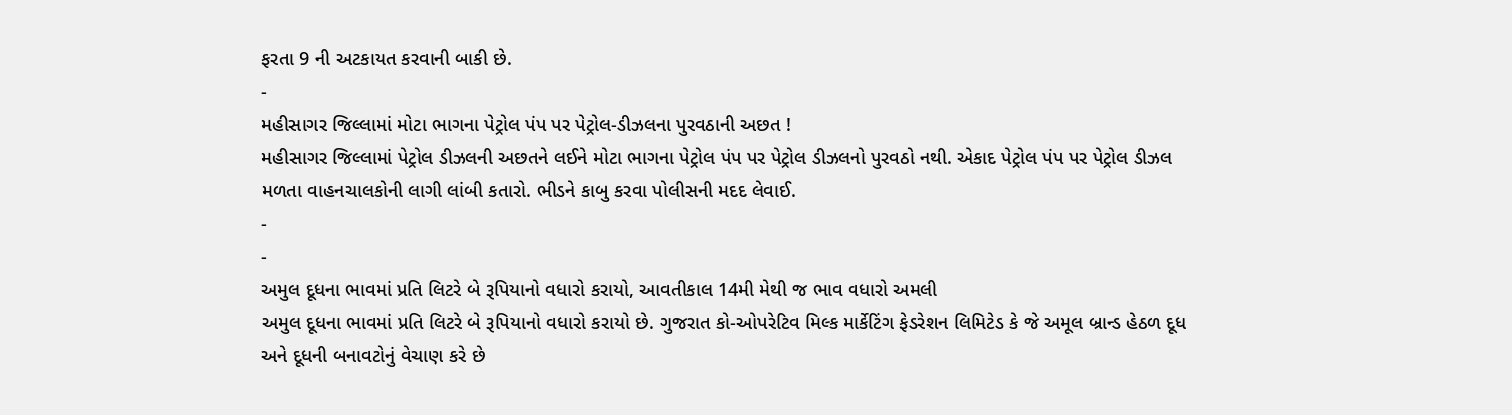ફરતા 9 ની અટકાયત કરવાની બાકી છે.
-
મહીસાગર જિલ્લામાં મોટા ભાગના પેટ્રોલ પંપ પર પેટ્રોલ-ડીઝલના પુરવઠાની અછત !
મહીસાગર જિલ્લામાં પેટ્રોલ ડીઝલની અછતને લઈને મોટા ભાગના પેટ્રોલ પંપ પર પેટ્રોલ ડીઝલનો પુરવઠો નથી. એકાદ પેટ્રોલ પંપ પર પેટ્રોલ ડીઝલ મળતા વાહનચાલકોની લાગી લાંબી કતારો. ભીડને કાબુ કરવા પોલીસની મદદ લેવાઈ.
-
-
અમુલ દૂધના ભાવમાં પ્રતિ લિટરે બે રૂપિયાનો વધારો કરાયો, આવતીકાલ 14મી મેથી જ ભાવ વધારો અમલી
અમુલ દૂધના ભાવમાં પ્રતિ લિટરે બે રૂપિયાનો વધારો કરાયો છે. ગુજરાત કો-ઓપરેટિવ મિલ્ક માર્કેટિંગ ફેડરેશન લિમિટેડ કે જે અમૂલ બ્રાન્ડ હેઠળ દૂધ અને દૂધની બનાવટોનું વેચાણ કરે છે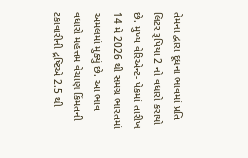તેમના દ્વારા દૂધના ભાવમાં પ્રતિ લિટર રૂપિયા 2 નો વધારો કરાયો છે. મુખ્ય વેરિએન્ટ- પેકમાં તારીખ 14 મે 2026 થી સમગ્ર ભારતમાં અમલમાં મુક્યું છે. આ ભાવ વધારો મહત્તમ વેચાણ કિંમતની ટકાવારીની દ્રષ્ટિએ 2.5 થી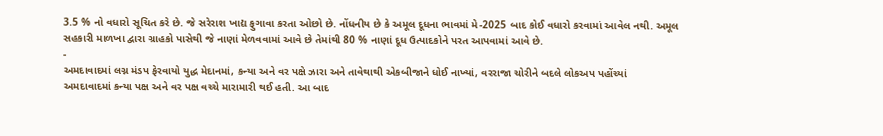3.5 % નો વધારો સૂચિત કરે છે. જે સરેરાશ ખાદ્ય ફુગાવા કરતા ઓછો છે. નોંધનીય છે કે અમૂલ દૂધના ભાવમાં મે-2025 બાદ કોઈ વધારો કરવામાં આવેલ નથી. અમૂલ સહકારી માળખા દ્વારા ગ્રાહકો પાસેથી જે નાણાં મેળવવામાં આવે છે તેમાંથી 80 % નાણાં દૂધ ઉત્પાદકોને પરત આપવામાં આવે છે.
-
અમદાવાદમાં લગ્ન મંડપ ફેરવાયો યુદ્ધ મેદાનમાં, કન્યા અને વર પક્ષે ઝારા અને તાવેથાથી એકબીજાને ધોઈ નાખ્યાં, વરરાજા ચોરીને બદલે લોકઅપ પહોંચ્યાં
અમદાવાદમાં કન્યા પક્ષ અને વર પક્ષ વચ્ચે મારામારી થઈ હતી. આ બાદ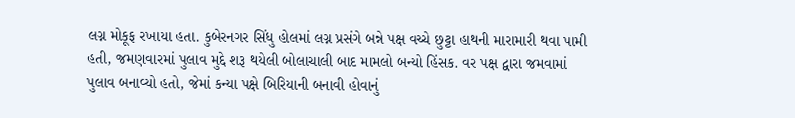લગ્ન મોકૂફ રખાયા હતા. કુબેરનગર સિંધુ હોલમાં લગ્ન પ્રસંગે બન્ને પક્ષ વચ્ચે છુટ્ટા હાથની મારામારી થવા પામી હતી, જમણવારમાં પુલાવ મુદ્દે શરૂ થયેલી બોલાચાલી બાદ મામલો બન્યો હિંસક. વર પક્ષ દ્વારા જમવામાં પુલાવ બનાવ્યો હતો, જેમાં કન્યા પક્ષે બિરિયાની બનાવી હોવાનું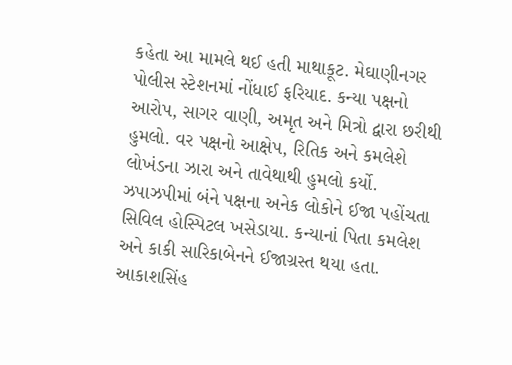કહેતા આ મામલે થઈ હતી માથાકૂટ. મેઘાણીનગર પોલીસ સ્ટેશનમાં નોંધાઈ ફરિયાદ. કન્યા પક્ષનો આરોપ, સાગર વાણી, અમૃત અને મિત્રો દ્વારા છરીથી હુમલો. વર પક્ષનો આક્ષેપ, રિતિક અને કમલેશે લોખંડના ઝારા અને તાવેથાથી હુમલો કર્યો. ઝપાઝપીમાં બંને પક્ષના અનેક લોકોને ઈજા પહોંચતા સિવિલ હોસ્પિટલ ખસેડાયા. કન્યાનાં પિતા કમલેશ અને કાકી સારિકાબેનને ઈજાગ્રસ્ત થયા હતા. આકાશસિંહ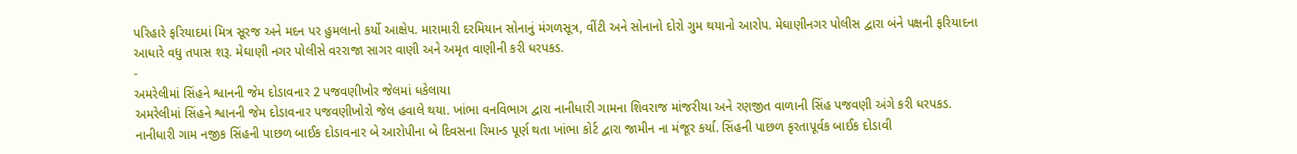પરિહારે ફરિયાદમાં મિત્ર સૂરજ અને મદન પર હુમલાનો કર્યો આક્ષેપ. મારામારી દરમિયાન સોનાનું મંગળસૂત્ર, વીંટી અને સોનાનો દોરો ગુમ થયાનો આરોપ. મેઘાણીનગર પોલીસ દ્વારા બંને પક્ષની ફરિયાદના આધારે વધુ તપાસ શરૂ. મેઘાણી નગર પોલીસે વરરાજા સાગર વાણી અને અમૃત વાણીની કરી ધરપકડ.
-
અમરેલીમાં સિંહને શ્વાનની જેમ દોડાવનાર 2 પજવણીખોર જેલમાં ધકેલાયા
અમરેલીમાં સિંહને શ્વાનની જેમ દોડાવનાર પજવણીખોરો જેલ હવાલે થયા. ખાંભા વનવિભાગ દ્વારા નાનીધારી ગામના શિવરાજ માંજરીયા અને રણજીત વાળાની સિંહ પજવણી અંગે કરી ધરપકડ. નાનીધારી ગામ નજીક સિંહની પાછળ બાઈક દોડાવનાર બે આરોપીના બે દિવસના રિમાન્ડ પૂર્ણ થતા ખાંભા કોર્ટ દ્વારા જામીન ના મંજૂર કર્યા. સિંહની પાછળ કૃરતાપૂર્વક બાઈક દોડાવી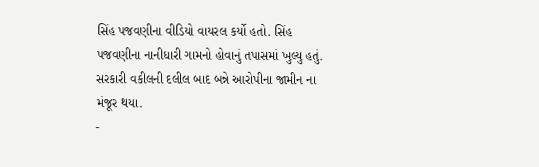સિંહ પજવણીના વીડિયો વાયરલ કર્યો હતો. સિંહ પજવણીના નાનીધારી ગામનો હોવાનું તપાસમાં ખુલ્યુ હતું. સરકારી વકીલની દલીલ બાદ બન્ને આરોપીના જામીન ના મંજૂર થયા.
-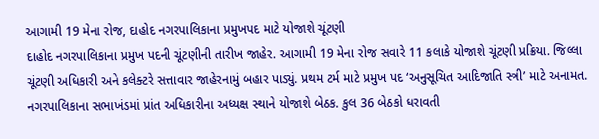આગામી 19 મેના રોજ, દાહોદ નગરપાલિકાના પ્રમુખપદ માટે યોજાશે ચૂંટણી
દાહોદ નગરપાલિકાના પ્રમુખ પદની ચૂંટણીની તારીખ જાહેર. આગામી 19 મેના રોજ સવારે 11 કલાકે યોજાશે ચૂંટણી પ્રક્રિયા. જિલ્લા ચૂંટણી અધિકારી અને કલેક્ટરે સત્તાવાર જાહેરનામું બહાર પાડ્યું. પ્રથમ ટર્મ માટે પ્રમુખ પદ ‘અનુસૂચિત આદિજાતિ સ્ત્રી’ માટે અનામત. નગરપાલિકાના સભાખંડમાં પ્રાંત અધિકારીના અધ્યક્ષ સ્થાને યોજાશે બેઠક. કુલ 36 બેઠકો ધરાવતી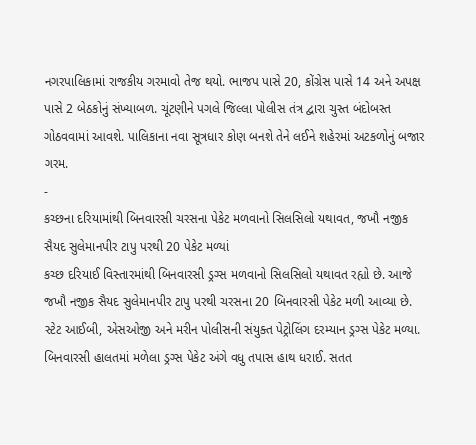નગરપાલિકામાં રાજકીય ગરમાવો તેજ થયો. ભાજપ પાસે 20, કોંગ્રેસ પાસે 14 અને અપક્ષ પાસે 2 બેઠકોનું સંખ્યાબળ. ચૂંટણીને પગલે જિલ્લા પોલીસ તંત્ર દ્વારા ચુસ્ત બંદોબસ્ત ગોઠવવામાં આવશે. પાલિકાના નવા સૂત્રધાર કોણ બનશે તેને લઈને શહેરમાં અટકળોનું બજાર ગરમ.
-
કચ્છના દરિયામાંથી બિનવારસી ચરસના પેકેટ મળવાનો સિલસિલો યથાવત, જખૌ નજીક સૈયદ સુલેમાનપીર ટાપુ પરથી 20 પેકેટ મળ્યાં
કચ્છ દરિયાઈ વિસ્તારમાંથી બિનવારસી ડ્રગ્સ મળવાનો સિલસિલો યથાવત રહ્યો છે. આજે જખૌ નજીક સૈયદ સુલેમાનપીર ટાપુ પરથી ચરસના 20 બિનવારસી પેકેટ મળી આવ્યા છે. સ્ટેટ આઈબી, એસઓજી અને મરીન પોલીસની સંયુક્ત પેટ્રોલિંગ દરમ્યાન ડ્રગ્સ પેકેટ મળ્યા. બિનવારસી હાલતમાં મળેલા ડ્રગ્સ પેકેટ અંગે વધુ તપાસ હાથ ધરાઈ. સતત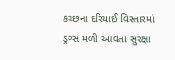કચ્છના દરિયાઈ વિસ્તારમાં ડ્રગ્સ મળી આવતા સુરક્ષા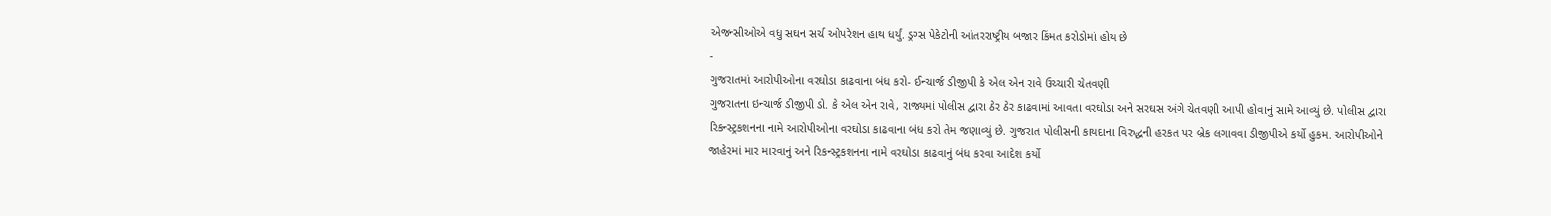એજન્સીઓએ વધુ સઘન સર્ચ ઓપરેશન હાથ ધર્યું. ડ્રગ્સ પેકેટોની આંતરરાષ્ટ્રીય બજાર કિંમત કરોડોમાં હોય છે
-
ગુજરાતમાં આરોપીઓના વરઘોડા કાઢવાના બંધ કરો- ઈન્ચાર્જ ડીજીપી કે એલ એન રાવે ઉચ્ચારી ચેતવણી
ગુજરાતના ઇન્ચાર્જ ડીજીપી ડો. કે એલ એન રાવે, રાજ્યમાં પોલીસ દ્વારા ઠેર ઠેર કાઢવામાં આવતા વરઘોડા અને સરઘસ અંગે ચેતવણી આપી હોવાનું સામે આવ્યું છે. પોલીસ દ્વારા રિકન્સ્ટ્રકશનના નામે આરોપીઓના વરઘોડા કાઢવાના બંધ કરો તેમ જણાવ્યું છે. ગુજરાત પોલીસની કાયદાના વિરુદ્ધની હરકત પર બ્રેક લગાવવા ડીજીપીએ કર્યો હુકમ. આરોપીઓને જાહેરમાં માર મારવાનું અને રિકન્સ્ટ્રકશનના નામે વરઘોડા કાઢવાનું બંધ કરવા આદેશ કર્યો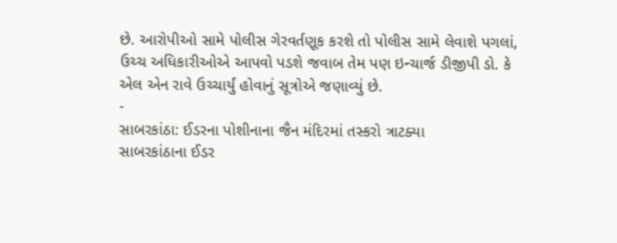છે. આરોપીઓ સામે પોલીસ ગેરવર્તણૂક કરશે તો પોલીસ સામે લેવાશે પગલાં, ઉચ્ચ અધિકારીઓએ આપવો પડશે જવાબ તેમ પણ ઇન્ચાર્જ ડીજીપી ડો. કે એલ એન રાવે ઉચ્ચાર્યું હોવાનું સૂત્રોએ જણાવ્યું છે.
-
સાબરકાંઠા: ઈડરના પોશીનાના જૈન મંદિરમાં તસ્કરો ત્રાટક્યા
સાબરકાંઠાના ઈડર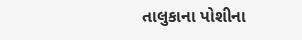તાલુકાના પોશીના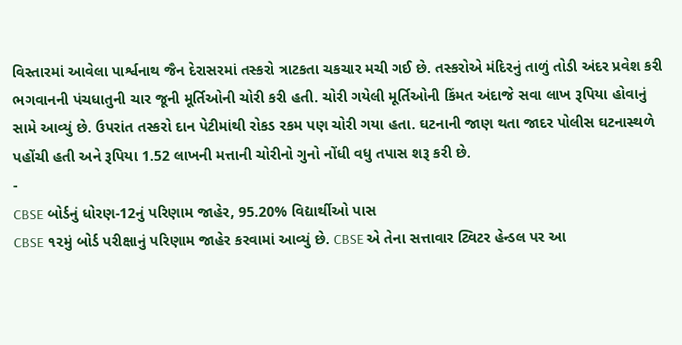વિસ્તારમાં આવેલા પાર્શ્વનાથ જૈન દેરાસરમાં તસ્કરો ત્રાટકતા ચકચાર મચી ગઈ છે. તસ્કરોએ મંદિરનું તાળું તોડી અંદર પ્રવેશ કરી ભગવાનની પંચધાતુની ચાર જૂની મૂર્તિઓની ચોરી કરી હતી. ચોરી ગયેલી મૂર્તિઓની કિંમત અંદાજે સવા લાખ રૂપિયા હોવાનું સામે આવ્યું છે. ઉપરાંત તસ્કરો દાન પેટીમાંથી રોકડ રકમ પણ ચોરી ગયા હતા. ઘટનાની જાણ થતા જાદર પોલીસ ઘટનાસ્થળે પહોંચી હતી અને રૂપિયા 1.52 લાખની મત્તાની ચોરીનો ગુનો નોંધી વધુ તપાસ શરૂ કરી છે.
-
CBSE બોર્ડનું ધોરણ-12નું પરિણામ જાહેર, 95.20% વિદ્યાર્થીઓ પાસ
CBSE ૧૨મું બોર્ડ પરીક્ષાનું પરિણામ જાહેર કરવામાં આવ્યું છે. CBSE એ તેના સત્તાવાર ટ્વિટર હેન્ડલ પર આ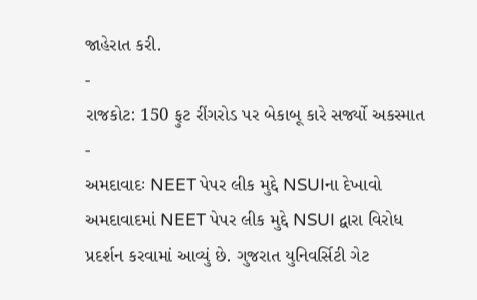જાહેરાત કરી.
-
રાજકોટ: 150 ફુટ રીંગરોડ પર બેકાબૂ કારે સર્જ્યો અકસ્માત
-
અમદાવાદઃ NEET પેપર લીક મુદ્દે NSUIના દેખાવો
અમદાવાદમાં NEET પેપર લીક મુદ્દે NSUI દ્વારા વિરોધ પ્રદર્શન કરવામાં આવ્યું છે. ગુજરાત યુનિવર્સિટી ગેટ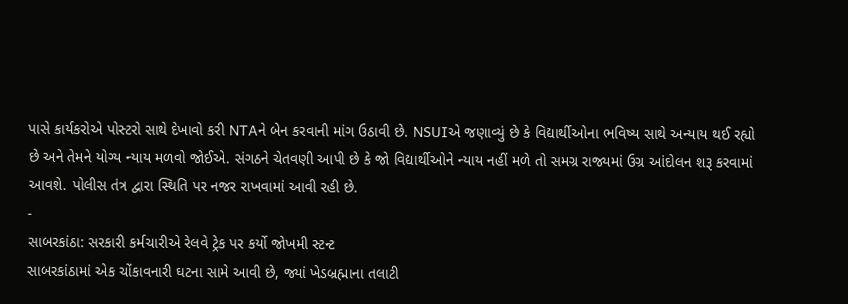પાસે કાર્યકરોએ પોસ્ટરો સાથે દેખાવો કરી NTAને બેન કરવાની માંગ ઉઠાવી છે. NSUIએ જણાવ્યું છે કે વિદ્યાર્થીઓના ભવિષ્ય સાથે અન્યાય થઈ રહ્યો છે અને તેમને યોગ્ય ન્યાય મળવો જોઈએ. સંગઠને ચેતવણી આપી છે કે જો વિદ્યાર્થીઓને ન્યાય નહીં મળે તો સમગ્ર રાજ્યમાં ઉગ્ર આંદોલન શરૂ કરવામાં આવશે. પોલીસ તંત્ર દ્વારા સ્થિતિ પર નજર રાખવામાં આવી રહી છે.
-
સાબરકાંઠા: સરકારી કર્મચારીએ રેલવે ટ્રેક પર કર્યો જોખમી સ્ટન્ટ
સાબરકાંઠામાં એક ચોંકાવનારી ઘટના સામે આવી છે, જ્યાં ખેડબ્રહ્માના તલાટી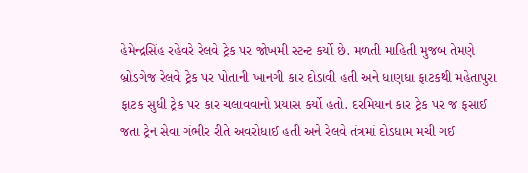હેમેન્દ્રસિંહ રહેવરે રેલવે ટ્રેક પર જોખમી સ્ટન્ટ કર્યો છે. મળતી માહિતી મુજબ તેમણે બ્રોડગેજ રેલવે ટ્રેક પર પોતાની ખાનગી કાર દોડાવી હતી અને ધાણધા ફાટકથી મહેતાપુરા ફાટક સુધી ટ્રેક પર કાર ચલાવવાનો પ્રયાસ કર્યો હતો. દરમિયાન કાર ટ્રેક પર જ ફસાઈ જતા ટ્રેન સેવા ગંભીર રીતે અવરોધાઈ હતી અને રેલવે તંત્રમાં દોડધામ મચી ગઈ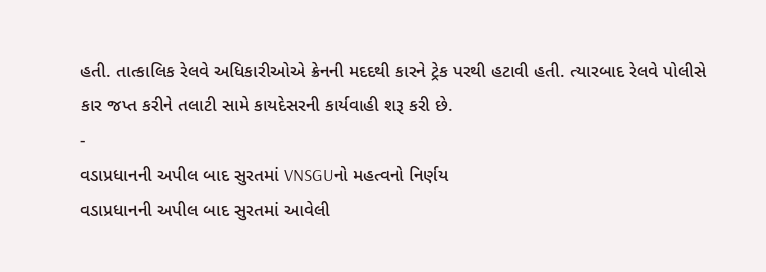હતી. તાત્કાલિક રેલવે અધિકારીઓએ ક્રેનની મદદથી કારને ટ્રેક પરથી હટાવી હતી. ત્યારબાદ રેલવે પોલીસે કાર જપ્ત કરીને તલાટી સામે કાયદેસરની કાર્યવાહી શરૂ કરી છે.
-
વડાપ્રધાનની અપીલ બાદ સુરતમાં VNSGUનો મહત્વનો નિર્ણય
વડાપ્રધાનની અપીલ બાદ સુરતમાં આવેલી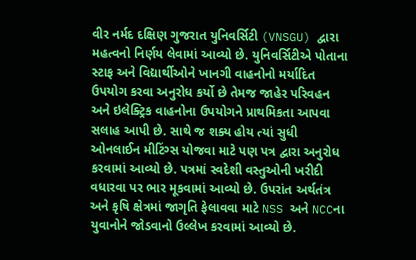વીર નર્મદ દક્ષિણ ગુજરાત યુનિવર્સિટી (VNSGU) દ્વારા મહત્વનો નિર્ણય લેવામાં આવ્યો છે. યુનિવર્સિટીએ પોતાના સ્ટાફ અને વિદ્યાર્થીઓને ખાનગી વાહનોનો મર્યાદિત ઉપયોગ કરવા અનુરોધ કર્યો છે તેમજ જાહેર પરિવહન અને ઇલેક્ટ્રિક વાહનોના ઉપયોગને પ્રાથમિકતા આપવા સલાહ આપી છે. સાથે જ શક્ય હોય ત્યાં સુધી ઓનલાઈન મીટિંગ્સ યોજવા માટે પણ પત્ર દ્વારા અનુરોધ કરવામાં આવ્યો છે. પત્રમાં સ્વદેશી વસ્તુઓની ખરીદી વધારવા પર ભાર મૂકવામાં આવ્યો છે. ઉપરાંત અર્થતંત્ર અને કૃષિ ક્ષેત્રમાં જાગૃતિ ફેલાવવા માટે NSS અને NCCના યુવાનોને જોડવાનો ઉલ્લેખ કરવામાં આવ્યો છે.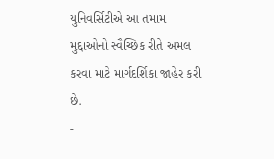યુનિવર્સિટીએ આ તમામ મુદ્દાઓનો સ્વૈચ્છિક રીતે અમલ કરવા માટે માર્ગદર્શિકા જાહેર કરી છે.
-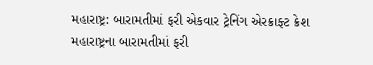મહારાષ્ટ્ર: બારામતીમાં ફરી એકવાર ટ્રેનિંગ એરક્રાફ્ટ ક્રેશ
મહારાષ્ટ્રના બારામતીમાં ફરી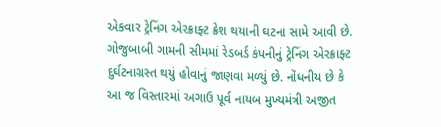એકવાર ટ્રેનિંગ એરક્રાફ્ટ ક્રેશ થયાની ઘટના સામે આવી છે. ગોજુબાબી ગામની સીમમાં રેડબર્ડ કંપનીનું ટ્રેનિંગ એરક્રાફ્ટ દુર્ઘટનાગ્રસ્ત થયું હોવાનું જાણવા મળ્યું છે. નોંધનીય છે કે આ જ વિસ્તારમાં અગાઉ પૂર્વ નાયબ મુખ્યમંત્રી અજીત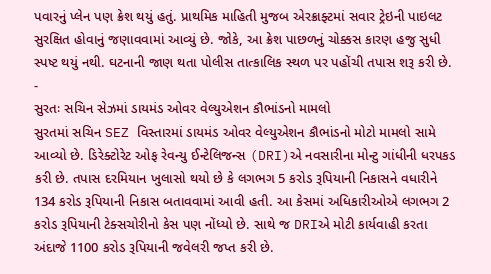પવારનું પ્લેન પણ ક્રેશ થયું હતું. પ્રાથમિક માહિતી મુજબ એરક્રાફ્ટમાં સવાર ટ્રેઇની પાઇલટ સુરક્ષિત હોવાનું જણાવવામાં આવ્યું છે. જોકે, આ ક્રેશ પાછળનું ચોક્કસ કારણ હજુ સુધી સ્પષ્ટ થયું નથી. ઘટનાની જાણ થતા પોલીસ તાત્કાલિક સ્થળ પર પહોંચી તપાસ શરૂ કરી છે.
-
સુરતઃ સચિન સેઝમાં ડાયમંડ ઓવર વેલ્યુએશન કૌભાંડનો મામલો
સુરતમાં સચિન SEZ વિસ્તારમાં ડાયમંડ ઓવર વેલ્યુએશન કૌભાંડનો મોટો મામલો સામે આવ્યો છે. ડિરેક્ટોરેટ ઓફ રેવન્યુ ઈન્ટેલિજન્સ (DRI)એ નવસારીના મોન્ટુ ગાંધીની ધરપકડ કરી છે. તપાસ દરમિયાન ખુલાસો થયો છે કે લગભગ 5 કરોડ રૂપિયાની નિકાસને વધારીને 134 કરોડ રૂપિયાની નિકાસ બતાવવામાં આવી હતી. આ કેસમાં અધિકારીઓએ લગભગ 2 કરોડ રૂપિયાની ટેક્સચોરીનો કેસ પણ નોંધ્યો છે. સાથે જ DRIએ મોટી કાર્યવાહી કરતા અંદાજે 1100 કરોડ રૂપિયાની જવેલરી જપ્ત કરી છે.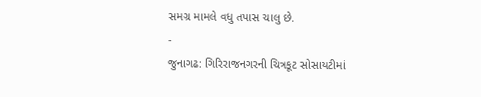સમગ્ર મામલે વધુ તપાસ ચાલુ છે.
-
જુનાગઢ: ગિરિરાજનગરની ચિત્રકૂટ સોસાયટીમાં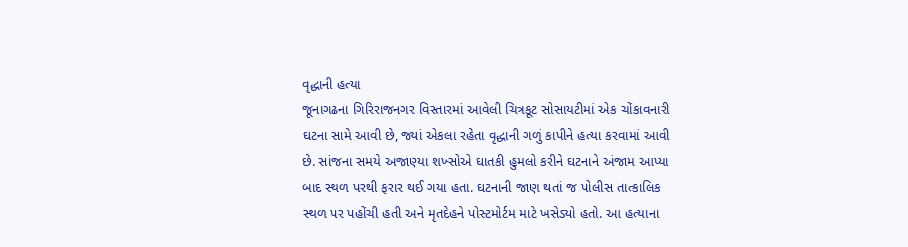વૃદ્ધાની હત્યા
જૂનાગઢના ગિરિરાજનગર વિસ્તારમાં આવેલી ચિત્રકૂટ સોસાયટીમાં એક ચોંકાવનારી ઘટના સામે આવી છે, જ્યાં એકલા રહેતા વૃદ્ધાની ગળું કાપીને હત્યા કરવામાં આવી છે. સાંજના સમયે અજાણ્યા શખ્સોએ ઘાતકી હુમલો કરીને ઘટનાને અંજામ આપ્યા બાદ સ્થળ પરથી ફરાર થઈ ગયા હતા. ઘટનાની જાણ થતાં જ પોલીસ તાત્કાલિક સ્થળ પર પહોંચી હતી અને મૃતદેહને પોસ્ટમોર્ટમ માટે ખસેડ્યો હતો. આ હત્યાના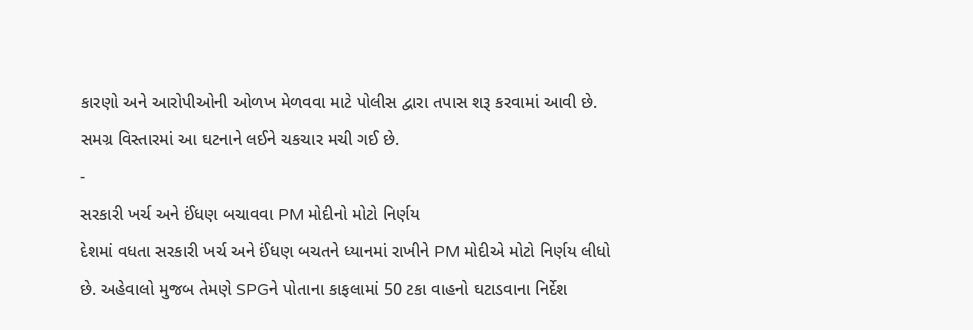કારણો અને આરોપીઓની ઓળખ મેળવવા માટે પોલીસ દ્વારા તપાસ શરૂ કરવામાં આવી છે. સમગ્ર વિસ્તારમાં આ ઘટનાને લઈને ચકચાર મચી ગઈ છે.
-
સરકારી ખર્ચ અને ઈંધણ બચાવવા PM મોદીનો મોટો નિર્ણય
દેશમાં વધતા સરકારી ખર્ચ અને ઈંધણ બચતને ધ્યાનમાં રાખીને PM મોદીએ મોટો નિર્ણય લીધો છે. અહેવાલો મુજબ તેમણે SPGને પોતાના કાફલામાં 50 ટકા વાહનો ઘટાડવાના નિર્દેશ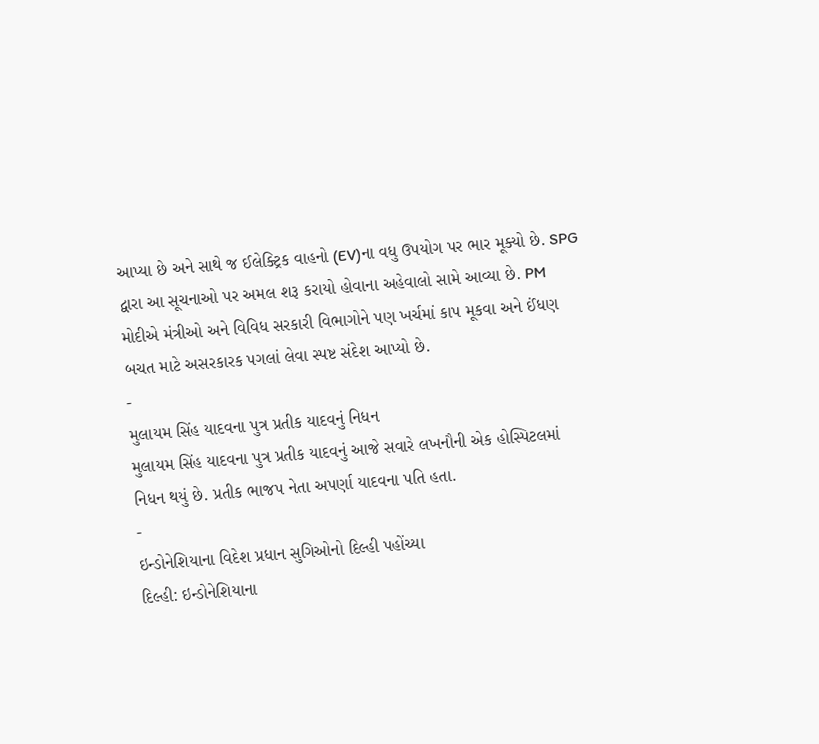આપ્યા છે અને સાથે જ ઈલેક્ટ્રિક વાહનો (EV)ના વધુ ઉપયોગ પર ભાર મૂક્યો છે. SPG દ્વારા આ સૂચનાઓ પર અમલ શરૂ કરાયો હોવાના અહેવાલો સામે આવ્યા છે. PM મોદીએ મંત્રીઓ અને વિવિધ સરકારી વિભાગોને પણ ખર્ચમાં કાપ મૂકવા અને ઈંધણ બચત માટે અસરકારક પગલાં લેવા સ્પષ્ટ સંદેશ આપ્યો છે.
-
મુલાયમ સિંહ યાદવના પુત્ર પ્રતીક યાદવનું નિધન
મુલાયમ સિંહ યાદવના પુત્ર પ્રતીક યાદવનું આજે સવારે લખનૌની એક હોસ્પિટલમાં નિધન થયું છે. પ્રતીક ભાજપ નેતા અપર્ણા યાદવના પતિ હતા.
-
ઇન્ડોનેશિયાના વિદેશ પ્રધાન સુગિઓનો દિલ્હી પહોંચ્યા
દિલ્હી: ઇન્ડોનેશિયાના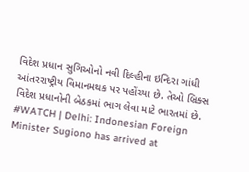વિદેશ પ્રધાન સુગિઓનો નવી દિલ્હીના ઇન્દિરા ગાંધી આંતરરાષ્ટ્રીય વિમાનમથક પર પહોંચ્યા છે. તેઓ બ્રિક્સ વિદેશ પ્રધાનોની બેઠકમાં ભાગ લેવા માટે ભારતમાં છે.
#WATCH | Delhi: Indonesian Foreign Minister Sugiono has arrived at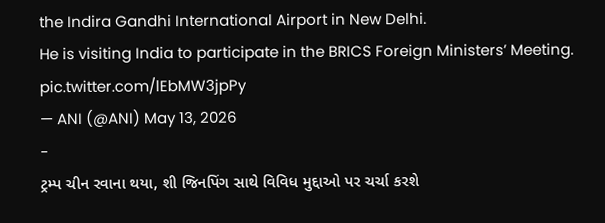the Indira Gandhi International Airport in New Delhi.
He is visiting India to participate in the BRICS Foreign Ministers’ Meeting. pic.twitter.com/lEbMW3jpPy
— ANI (@ANI) May 13, 2026
-
ટ્રમ્પ ચીન રવાના થયા, શી જિનપિંગ સાથે વિવિધ મુદ્દાઓ પર ચર્ચા કરશે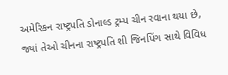અમેરિકન રાષ્ટ્રપતિ ડોનાલ્ડ ટ્રમ્પ ચીન રવાના થયા છે, જ્યાં તેઓ ચીનના રાષ્ટ્રપતિ શી જિનપિંગ સાથે વિવિધ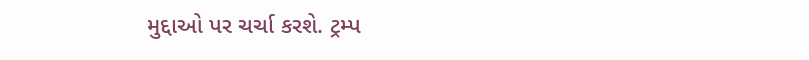મુદ્દાઓ પર ચર્ચા કરશે. ટ્રમ્પ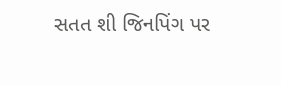સતત શી જિનપિંગ પર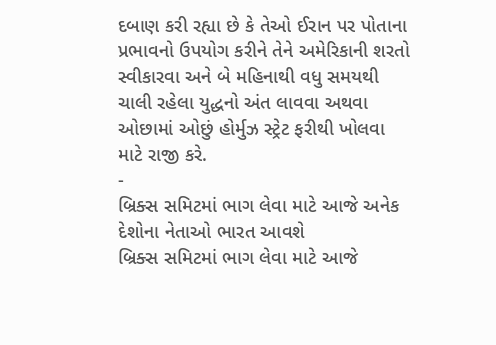દબાણ કરી રહ્યા છે કે તેઓ ઈરાન પર પોતાના પ્રભાવનો ઉપયોગ કરીને તેને અમેરિકાની શરતો સ્વીકારવા અને બે મહિનાથી વધુ સમયથી ચાલી રહેલા યુદ્ધનો અંત લાવવા અથવા ઓછામાં ઓછું હોર્મુઝ સ્ટ્રેટ ફરીથી ખોલવા માટે રાજી કરે.
-
બ્રિક્સ સમિટમાં ભાગ લેવા માટે આજે અનેક દેશોના નેતાઓ ભારત આવશે
બ્રિક્સ સમિટમાં ભાગ લેવા માટે આજે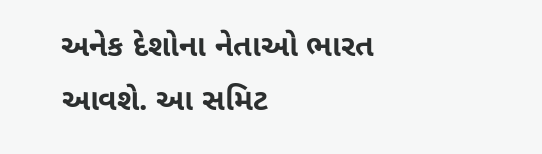અનેક દેશોના નેતાઓ ભારત આવશે. આ સમિટ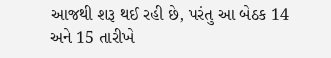આજથી શરૂ થઈ રહી છે, પરંતુ આ બેઠક 14 અને 15 તારીખે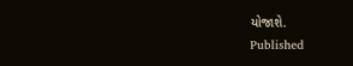યોજાશે.
Published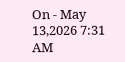On - May 13,2026 7:31 AM